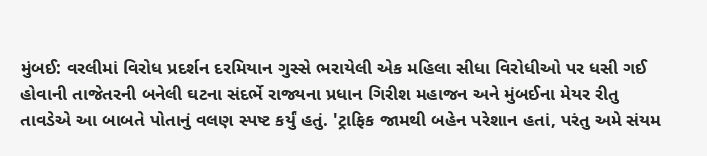મુંબઈ: વરલીમાં વિરોધ પ્રદર્શન દરમિયાન ગુસ્સે ભરાયેલી એક મહિલા સીધા વિરોધીઓ પર ધસી ગઈ હોવાની તાજેતરની બનેલી ઘટના સંદર્ભે રાજ્યના પ્રધાન ગિરીશ મહાજન અને મુંબઈના મેયર રીતુ તાવડેએ આ બાબતે પોતાનું વલણ સ્પષ્ટ કર્યું હતું. 'ટ્રાફિક જામથી બહેન પરેશાન હતાં, પરંતુ અમે સંયમ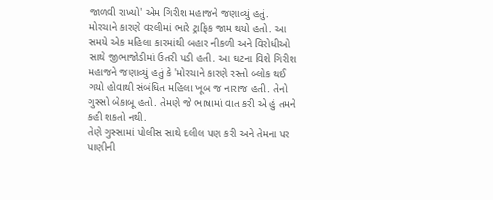જાળવી રાખ્યો' એમ ગિરીશ મહાજને જણાવ્યું હતું.
મોરચાને કારણે વરલીમાં ભારે ટ્રાફિક જામ થયો હતો. આ સમયે એક મહિલા કારમાંથી બહાર નીકળી અને વિરોધીઓ સાથે જીભાજોડીમાં ઉતરી પડી હતી. આ ઘટના વિશે ગિરીશ મહાજને જણાવ્યું હતું કે 'મોરચાને કારણે રસ્તો બ્લોક થઈ ગયો હોવાથી સંબંધિત મહિલા ખૂબ જ નારાજ હતી. તેનો ગુસ્સો બેકાબૂ હતો. તેમણે જે ભાષામાં વાત કરી એ હું તમને કહી શકતો નથી.
તેણે ગુસ્સામાં પોલીસ સાથે દલીલ પણ કરી અને તેમના પર પાણીની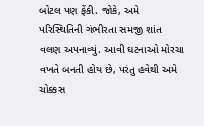બોટલ પણ ફેંકી. જોકે, અમે પરિસ્થિતિની ગંભીરતા સમજી શાંત વલણ અપનાવ્યું. આવી ઘટનાઓ મોરચા વખતે બનતી હોય છે, પરંતુ હવેથી અમે ચોક્કસ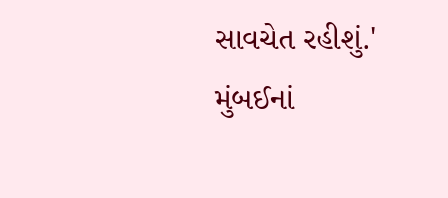સાવચેત રહીશું.'
મુંબઈનાં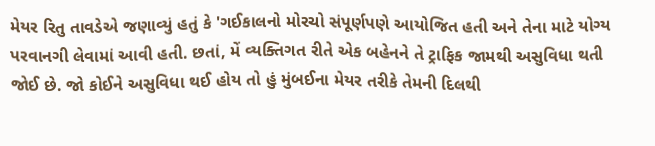મેયર રિતુ તાવડેએ જણાવ્યું હતું કે 'ગઈકાલનો મોરચો સંપૂર્ણપણે આયોજિત હતી અને તેના માટે યોગ્ય પરવાનગી લેવામાં આવી હતી. છતાં, મેં વ્યક્તિગત રીતે એક બહેનને તે ટ્રાફિક જામથી અસુવિધા થતી જોઈ છે. જો કોઈને અસુવિધા થઈ હોય તો હું મુંબઈના મેયર તરીકે તેમની દિલથી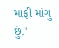માફી માંગુ છું.'